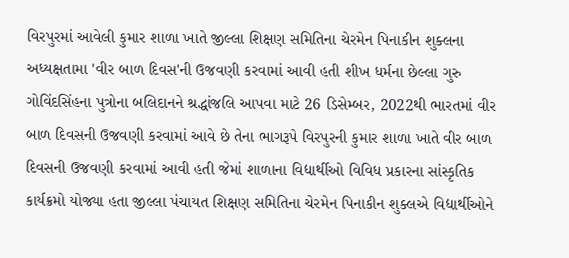વિરપુરમાં આવેલી કુમાર શાળા ખાતે જીલ્લા શિક્ષણ સમિતિના ચેરમેન પિનાકીન શુક્લના અધ્યક્ષતામા 'વીર બાળ દિવસ'ની ઉજવણી કરવામાં આવી હતી શીખ ધર્મના છેલ્લા ગુરુ ગોવિંદસિંહના પુત્રોના બલિદાનને શ્રદ્ધાંજલિ આપવા માટે 26 ડિસેમ્બર, 2022થી ભારતમાં વીર બાળ દિવસની ઉજવણી કરવામાં આવે છે તેના ભાગરૂપે વિરપુરની કુમાર શાળા ખાતે વીર બાળ દિવસની ઉજવણી કરવામાં આવી હતી જેમાં શાળાના વિદ્યાર્થીઓ વિવિધ પ્રકારના સાંસ્કૃતિક કાર્યક્રમો યોજ્યા હતા જીલ્લા પંચાયત શિક્ષણ સમિતિના ચેરમેન પિનાકીન શુક્લએ વિદ્યાર્થીઓને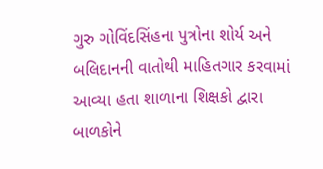ગુરુ ગોવિંદસિંહના પુત્રોના શોર્ય અને બલિદાનની વાતોથી માહિતગાર કરવામાં આવ્યા હતા શાળાના શિક્ષકો દ્વારા બાળકોને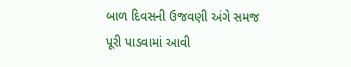બાળ દિવસની ઉજવણી અંગે સમજ પૂરી પાડવામાં આવી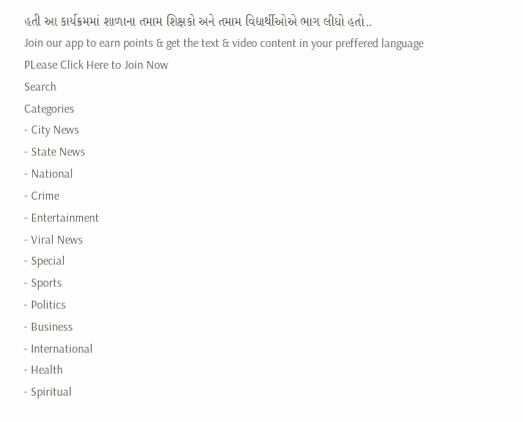હતી આ કાર્યક્રમમાં શાળાના તમામ શિક્ષકો અને તમામ વિદ્યાર્થીઓએ ભાગ લીધો હતો..
Join our app to earn points & get the text & video content in your preffered language
PLease Click Here to Join Now
Search
Categories
- City News
- State News
- National
- Crime
- Entertainment
- Viral News
- Special
- Sports
- Politics
- Business
- International
- Health
- Spiritual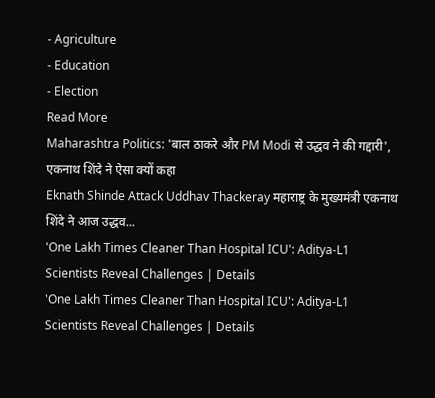- Agriculture
- Education
- Election
Read More
Maharashtra Politics: 'बाल ठाकरे और PM Modi से उद्धव ने की गद्दारी', एकनाथ शिंदे ने ऐसा क्यों कहा
Eknath Shinde Attack Uddhav Thackeray महाराष्ट्र के मुख्यमंत्री एकनाथ शिंदे ने आज उद्धव...
'One Lakh Times Cleaner Than Hospital ICU': Aditya-L1 Scientists Reveal Challenges | Details
'One Lakh Times Cleaner Than Hospital ICU': Aditya-L1 Scientists Reveal Challenges | Details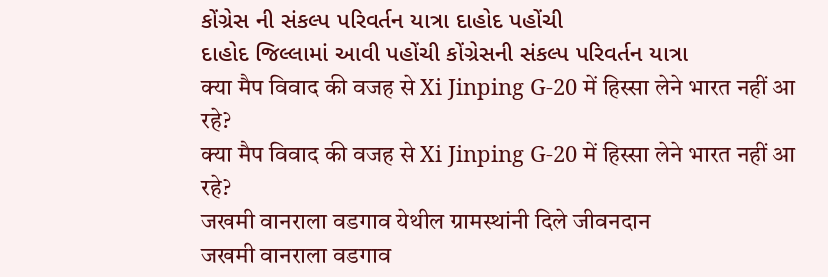કોંગ્રેસ ની સંકલ્પ પરિવર્તન યાત્રા દાહોદ પહોંચી
દાહોદ જિલ્લામાં આવી પહોંચી કોંગ્રેસની સંકલ્પ પરિવર્તન યાત્રા
क्या मैप विवाद की वजह से Xi Jinping G-20 में हिस्सा लेने भारत नहीं आ रहे?
क्या मैप विवाद की वजह से Xi Jinping G-20 में हिस्सा लेने भारत नहीं आ रहे?
जखमी वानराला वडगाव येथील ग्रामस्थांनी दिले जीवनदान
जखमी वानराला वडगाव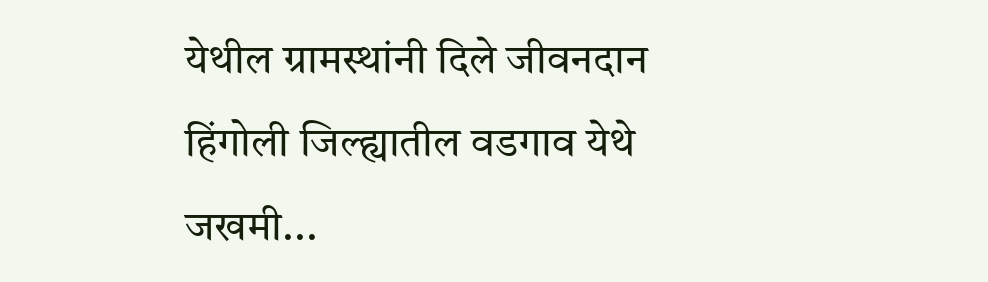येथील ग्रामस्थांनी दिले जीवनदान
हिंगोली जिल्ह्यातील वडगाव येथे जखमी...